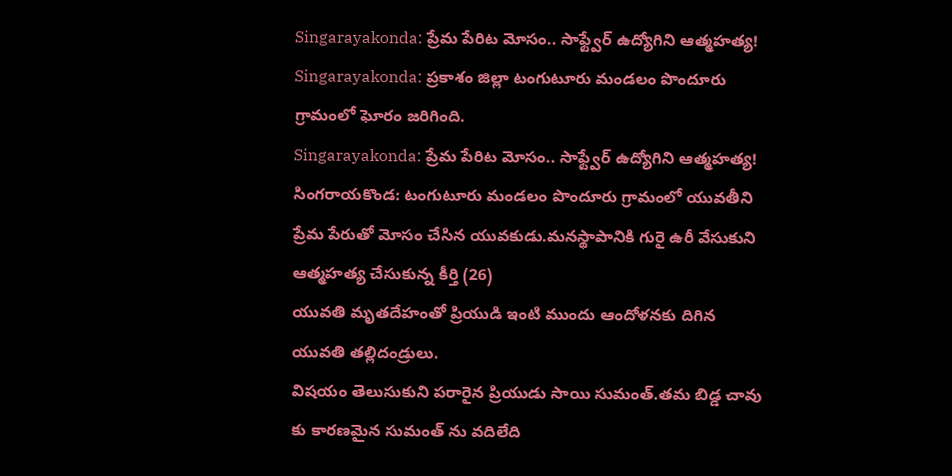Singarayakonda: ప్రేమ పేరిట మోసం.. సాఫ్ట్వేర్ ఉద్యోగిని ఆత్మహత్య!
Singarayakonda: ప్రకాశం జిల్లా టంగుటూరు మండలం పొందూరు గ్రామంలో ఘోరం జరిగింది.
Singarayakonda: ప్రేమ పేరిట మోసం.. సాఫ్ట్వేర్ ఉద్యోగిని ఆత్మహత్య!
సింగరాయకొండ: టంగుటూరు మండలం పొందూరు గ్రామంలో యువతీని ప్రేమ పేరుతో మోసం చేసిన యువకుడు.మనస్థాపానికి గురై ఉరీ వేసుకుని ఆత్మహత్య చేసుకున్న కీర్తి (26)
యువతి మృతదేహంతో ప్రియుడి ఇంటి ముందు ఆందోళనకు దిగిన యువతి తల్లిదండ్రులు.
విషయం తెలుసుకుని పరారైన ప్రియుడు సాయి సుమంత్.తమ బిడ్డ చావు కు కారణమైన సుమంత్ ను వదిలేది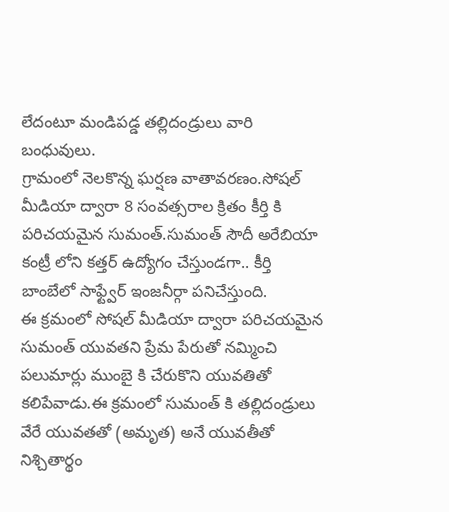లేదంటూ మండిపడ్డ తల్లిదండ్రులు వారి బంధువులు.
గ్రామంలో నెలకొన్న ఘర్షణ వాతావరణం.సోషల్ మీడియా ద్వారా 8 సంవత్సరాల క్రితం కీర్తి కి పరిచయమైన సుమంత్.సుమంత్ సౌదీ అరేబియా కంట్రీ లోని కత్తర్ ఉద్యోగం చేస్తుండగా.. కీర్తి బాంబేలో సాఫ్ట్వేర్ ఇంజనీర్గా పనిచేస్తుంది.
ఈ క్రమంలో సోషల్ మీడియా ద్వారా పరిచయమైన సుమంత్ యువతని ప్రేమ పేరుతో నమ్మించి పలుమార్లు ముంబై కి చేరుకొని యువతితో కలిపేవాడు.ఈ క్రమంలో సుమంత్ కి తల్లిదండ్రులు వేరే యువతతో (అమృత) అనే యువతీతో నిశ్చితార్థం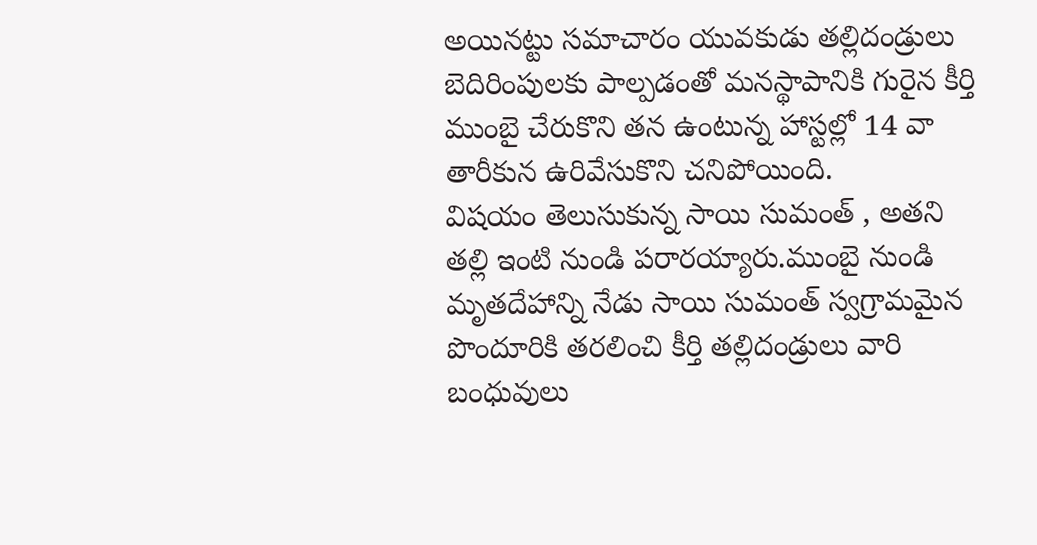అయినట్టు సమాచారం యువకుడు తల్లిదండ్రులు బెదిరింపులకు పాల్పడంతో మనస్థాపానికి గురైన కీర్తి ముంబై చేరుకొని తన ఉంటున్న హాస్టల్లో 14 వా తారీకున ఉరివేసుకొని చనిపోయింది.
విషయం తెలుసుకున్న సాయి సుమంత్ , అతని తల్లి ఇంటి నుండి పరారయ్యారు.ముంబై నుండి మృతదేహాన్ని నేడు సాయి సుమంత్ స్వగ్రామమైన పొందూరికి తరలించి కీర్తి తల్లిదండ్రులు వారి బంధువులు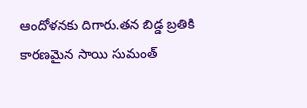ఆందోళనకు దిగారు.తన బిడ్డ బ్రతికి కారణమైన సాయి సుమంత్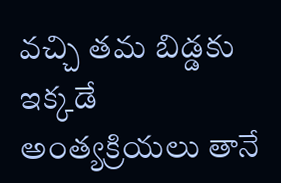వచ్చి తమ బిడ్డకు ఇక్కడే అంత్యక్రియలు తానే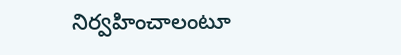నిర్వహించాలంటూ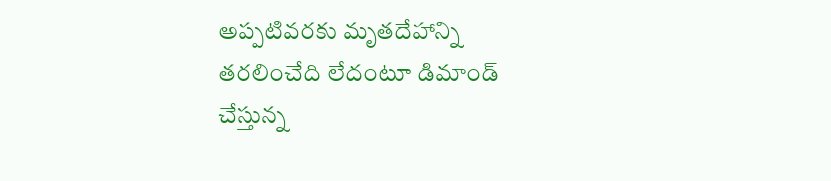అప్పటివరకు మృతదేహాన్ని తరలించేది లేదంటూ డిమాండ్ చేస్తున్న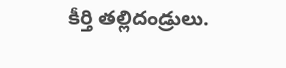కీర్తి తల్లిదండ్రులు.